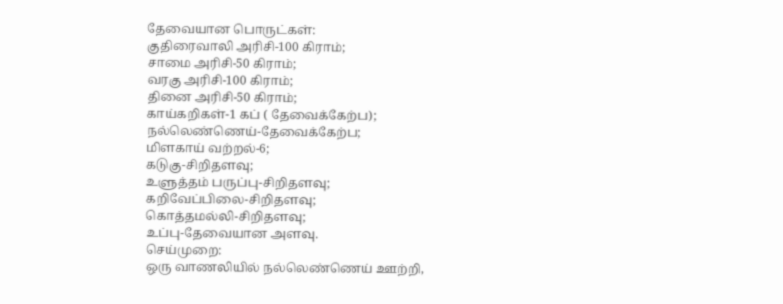தேவையான பொருட்கள்:
குதிரைவாலி அரிசி-100 கிராம்;
சாமை அரிசி-50 கிராம்;
வரகு அரிசி-100 கிராம்;
தினை அரிசி-50 கிராம்;
காய்கறிகள்-1 கப் ( தேவைக்கேற்ப);
நல்லெண்ணெய்-தேவைக்கேற்ப;
மிளகாய் வற்றல்-6;
கடுகு-சிறிதளவு;
உளுத்தம் பருப்பு-சிறிதளவு;
கறிவேப்பிலை-சிறிதளவு;
கொத்தமல்லி-சிறிதளவு;
உப்பு-தேவையான அளவு.
செய்முறை:
ஒரு வாணலியில் நல்லெண்ணெய் ஊற்றி,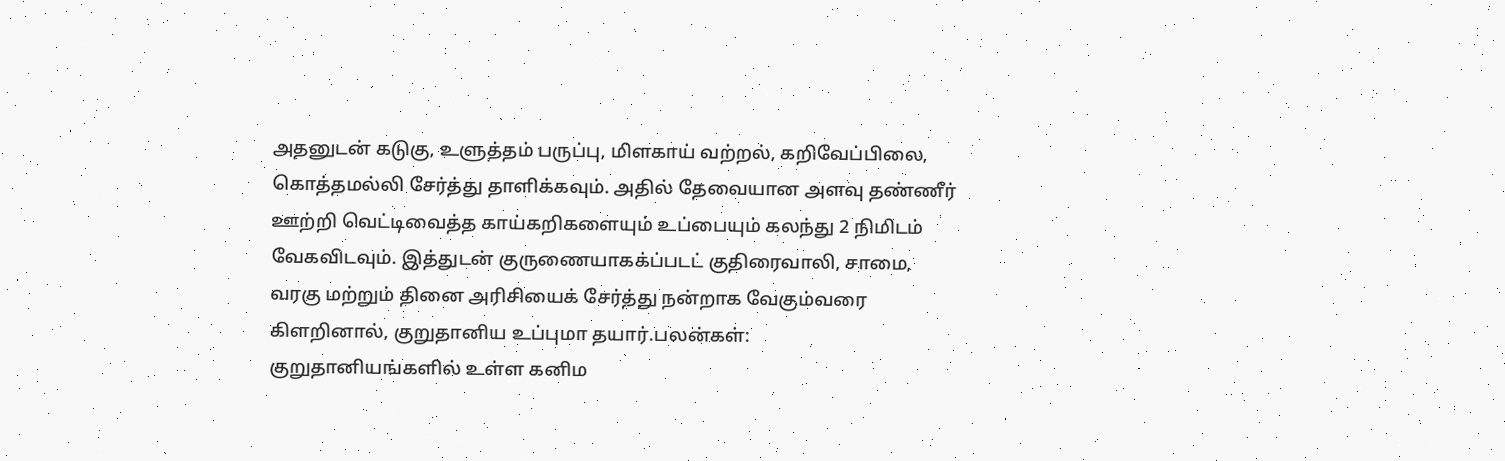அதனுடன் கடுகு, உளுத்தம் பருப்பு, மிளகாய் வற்றல், கறிவேப்பிலை, கொத்தமல்லி சேர்த்து தாளிக்கவும். அதில் தேவையான அளவு தண்ணீர் ஊற்றி வெட்டிவைத்த காய்கறிகளையும் உப்பையும் கலந்து 2 நிமிடம் வேகவிடவும். இத்துடன் குருணையாகக்ப்படட் குதிரைவாலி, சாமை, வரகு மற்றும் தினை அரிசியைக் சேர்த்து நன்றாக வேகும்வரை கிளறினால், குறுதானிய உப்புமா தயார்.பலன்கள்:
குறுதானியங்களில் உள்ள கனிம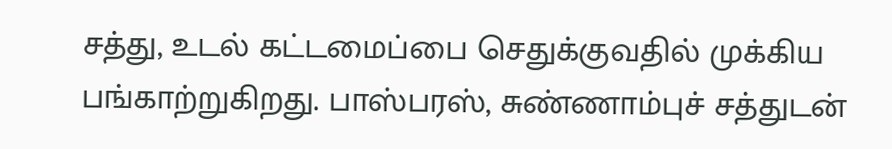சத்து, உடல் கட்டமைப்பை செதுக்குவதில் முக்கிய பங்காற்றுகிறது. பாஸ்பரஸ், சுண்ணாம்புச் சத்துடன்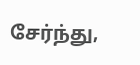சேர்ந்து,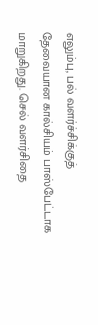எலும்பு, பல் வளர்ச்சிக்குத் தேவையான கால்சியம் பாஸ்பேட்டாக மாறுகிறது. செல் வளர்சிதை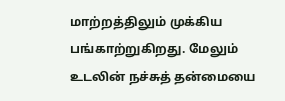மாற்றத்திலும் முக்கிய பங்காற்றுகிறது. மேலும் உடலின் நச்சுத் தன்மையை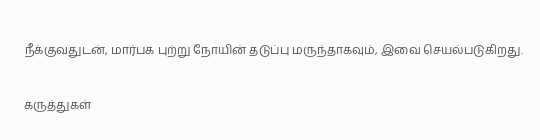நீக்குவதுடன், மார்பக புற்று நோயின் தடுப்பு மருந்தாகவும், இவை செயல்படுகிறது.

கருத்துகள்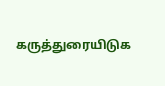கருத்துரையிடுக